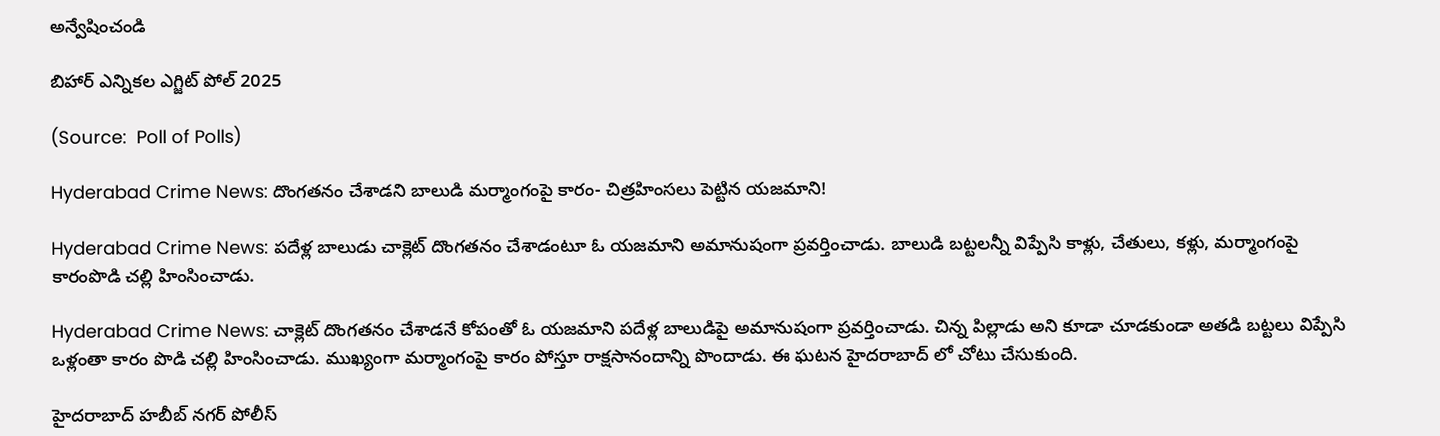అన్వేషించండి

బిహార్‌ ఎన్నికల ఎగ్జిట్‌ పోల్‌ 2025

(Source:  Poll of Polls)

Hyderabad Crime News: దొంగతనం చేశాడని బాలుడి మర్మాంగంపై కారం- చిత్రహింసలు పెట్టిన యజమాని!

Hyderabad Crime News: పదేళ్ల బాలుడు చాక్లెట్ దొంగతనం చేశాడంటూ ఓ యజమాని అమానుషంగా ప్రవర్తించాడు. బాలుడి బట్టలన్నీ విప్పేసి కాళ్లు, చేతులు, కళ్లు, మర్మాంగంపై కారంపొడి చల్లి హింసించాడు.

Hyderabad Crime News: చాక్లెట్ దొంగతనం చేశాడనే కోపంతో ఓ యజమాని పదేళ్ల బాలుడిపై అమానుషంగా ప్రవర్తించాడు. చిన్న పిల్లాడు అని కూడా చూడకుండా అతడి బట్టలు విప్పేసి ఒళ్లంతా కారం పొడి చల్లి హింసించాడు. ముఖ్యంగా మర్మాంగంపై కారం పోస్తూ రాక్షసానందాన్ని పొందాడు. ఈ ఘటన హైదరాబాద్ లో చోటు చేసుకుంది.

హైదరాబాద్ హబీబ్ నగర్ పోలీస్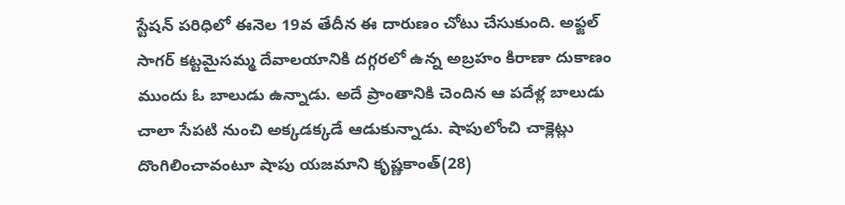స్టేషన్ పరిధిలో ఈనెల 19వ తేదీన ఈ దారుణం చోటు చేసుకుంది. అఫ్జల్ సాగర్ కట్టమైసమ్మ దేవాలయానికి దగ్గరలో ఉన్న అబ్రహం కిరాణా దుకాణం ముందు ఓ బాలుడు ఉన్నాడు. అదే ప్రాంతానికి చెందిన ఆ పదేళ్ల బాలుడు చాలా సేపటి నుంచి అక్కడక్కడే ఆడుకున్నాడు. షాపులోంచి చాక్లెట్లు దొంగిలించావంటూ షాపు యజమాని కృష్ణకాంత్(28)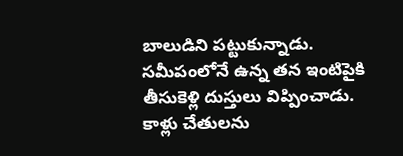బాలుడిని పట్టుకున్నాడు. సమీపంలోనే ఉన్న తన ఇంటిపైకి తీసుకెళ్లి దుస్తులు విప్పించాడు. కాళ్లు చేతులను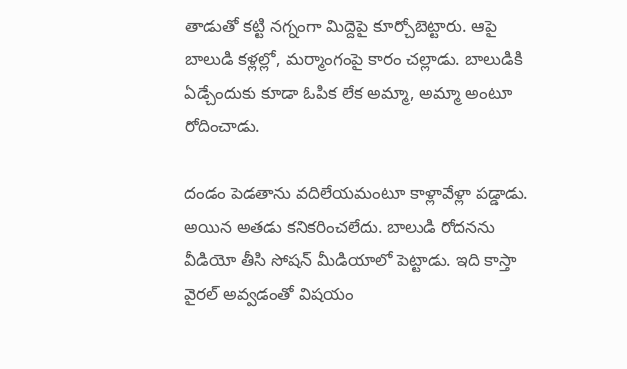తాడుతో కట్టి నగ్నంగా మిద్దెపై కూర్చోబెట్టారు. ఆపై బాలుడి కళ్లల్లో, మర్మాంగంపై కారం చల్లాడు. బాలుడికి ఏడ్చేందుకు కూడా ఓపిక లేక అమ్మా, అమ్మా అంటూ రోదించాడు.

దండం పెడతాను వదిలేయమంటూ కాళ్లావేళ్లా పడ్డాడు. అయిన అతడు కనికరించలేదు. బాలుడి రోదనను వీడియో తీసి సోషన్ మీడియాలో పెట్టాడు. ఇది కాస్తా వైరల్ అవ్వడంతో విషయం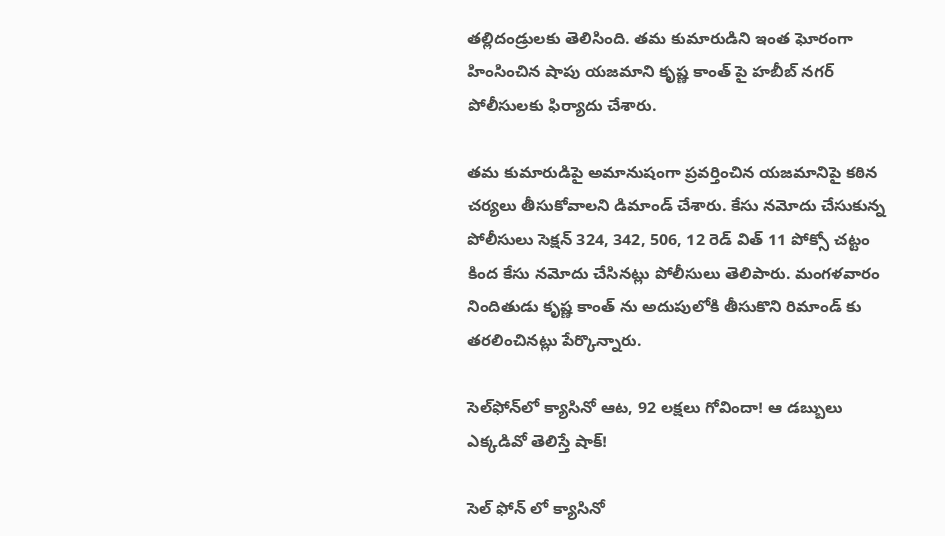తల్లిదండ్రులకు తెలిసింది. తమ కుమారుడిని ఇంత ఘోరంగా హింసించిన షాపు యజమాని కృష్ణ కాంత్ పై హబీబ్ నగర్ పోలీసులకు ఫిర్యాదు చేశారు.

తమ కుమారుడిపై అమానుషంగా ప్రవర్తించిన యజమానిపై కఠిన చర్యలు తీసుకోవాలని డిమాండ్ చేశారు. కేసు నమోదు చేసుకున్న పోలీసులు సెక్షన్ 324, 342, 506, 12 రెడ్ విత్ 11 పోక్సో చట్టం కింద కేసు నమోదు చేసినట్లు పోలీసులు తెలిపారు. మంగళవారం నిందితుడు కృష్ణ కాంత్ ను అదుపులోకి తీసుకొని రిమాండ్ కు తరలించినట్లు పేర్కొన్నారు.

సెల్‌ఫోన్‌లో క్యాసినో ఆట, 92 లక్షలు గోవిందా! ఆ డబ్బులు ఎక్కడివో తెలిస్తే షాక్!

సెల్ ఫోన్ లో క్యాసినో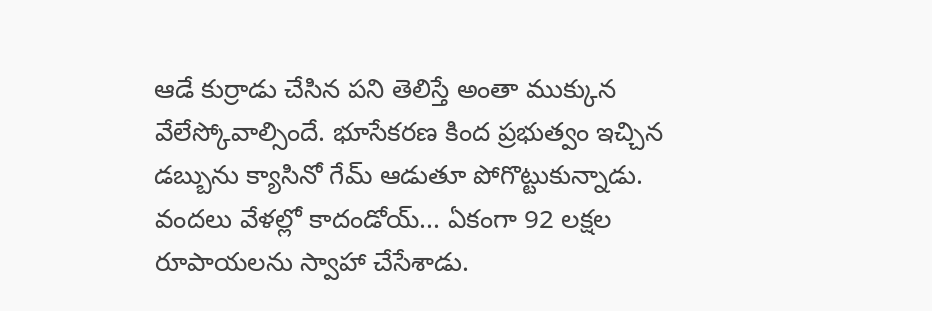ఆడే కుర్రాడు చేసిన పని తెలిస్తే అంతా ముక్కున వేలేస్కోవాల్సిందే. భూసేకరణ కింద ప్రభుత్వం ఇచ్చిన డబ్బును క్యాసినో గేమ్ ఆడుతూ పోగొట్టుకున్నాడు. వందలు వేళల్లో కాదండోయ్... ఏకంగా 92 లక్షల రూపాయలను స్వాహా చేసేశాడు.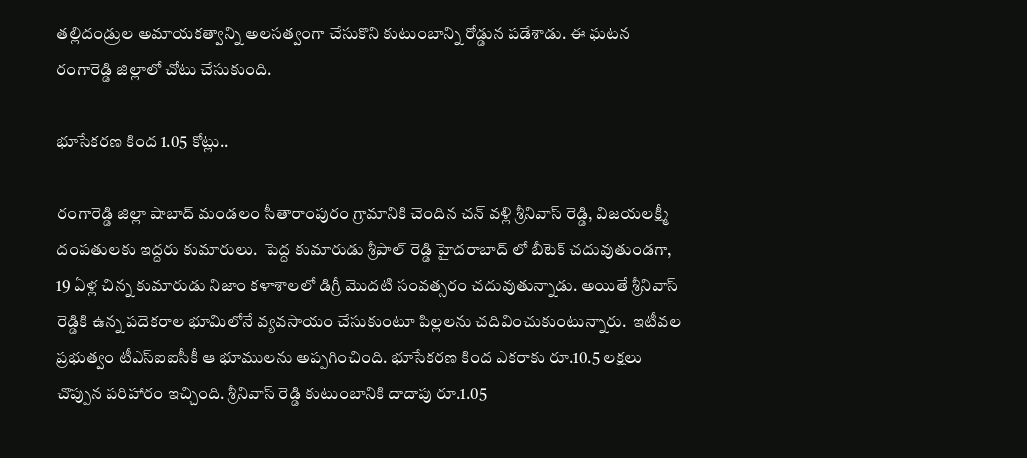తల్లిదండ్రుల అమాయకత్వాన్ని అలసత్వంగా చేసుకొని కుటుంబాన్ని రోడ్డున పడేశాడు. ఈ ఘటన రంగారెడ్డి జిల్లాలో చోటు చేసుకుంది.

భూసేకరణ కింద 1.05 కోట్లు..

రంగారెడ్డి జిల్లా షాబాద్ మండలం సీతారాంపురం గ్రామానికి చెందిన చన్ వళ్లి శ్రీనివాస్ రెడ్డి, విజయలక్ష్మీ దంపతులకు ఇద్దరు కుమారులు.  పెద్ద కుమారుడు శ్రీపాల్ రెడ్డి హైదరాబాద్ లో బీటెక్ చదువుతుండగా, 19 ఏళ్ల చిన్న కుమారుడు నిజాం కళాశాలలో డిగ్రీ మొదటి సంవత్సరం చదువుతున్నాడు. అయితే శ్రీనివాస్ రెడ్డికి ఉన్న పదెకరాల భూమిలోనే వ్యవసాయం చేసుకుంటూ పిల్లలను చదివించుకుంటున్నారు.  ఇటీవల ప్రభుత్వం టీఎస్ఐఐసీకీ ఆ భూములను అప్పగించింది. భూసేకరణ కింద ఎకరాకు రూ.10.5 లక్షలు చొప్పున పరిహారం ఇచ్చింది. శ్రీనివాస్ రెడ్డి కుటుంబానికి దాదాపు రూ.1.05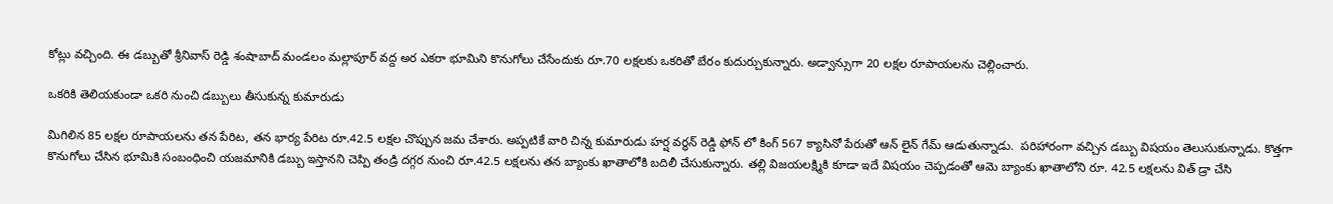కోట్లు వచ్చింది. ఈ డబ్బుతో శ్రీనివాస్ రెడ్డి శంషాబాద్ మండలం మల్లాపూర్ వద్ద అర ఎకరా భూమిని కొనుగోలు చేసేందుకు రూ.70 లక్షలకు ఒకరితో బేరం కుదుర్చుకున్నారు. అడ్వాన్సుగా 20 లక్షల రూపాయలను చెల్లించారు.

ఒకరికి తెలియకుండా ఒకరి నుంచి డబ్బులు తీసుకున్న కుమారుడు

మిగిలిన 85 లక్షల రూపాయలను తన పేరిట, తన భార్య పేరిట రూ.42.5 లక్షల చొప్పున జమ చేశారు. అప్పటికే వారి చిన్న కుమారుడు హర్ష వర్ధన్ రెడ్డి ఫోన్ లో కింగ్ 567 క్యాసినో పేరుతో ఆన్ లైన్ గేమ్ ఆడుతున్నాడు.  పరిహారంగా వచ్చిన డబ్బు విషయం తెలుసుకున్నాడు. కొత్తగా కొనుగోలు చేసిన భూమికి సంబంధించి యజమానికి డబ్బు ఇస్తానని చెప్పి తండ్రి దగ్గర నుంచి రూ.42.5 లక్షలను తన బ్యాంకు ఖాతాలోకి బదిలీ చేసుకున్నారు. తల్లి విజయలక్ష్మికి కూడా ఇదే విషయం చెప్పడంతో ఆమె బ్యాంకు ఖాతాలోని రూ. 42.5 లక్షలను విత్ డ్రా చేసి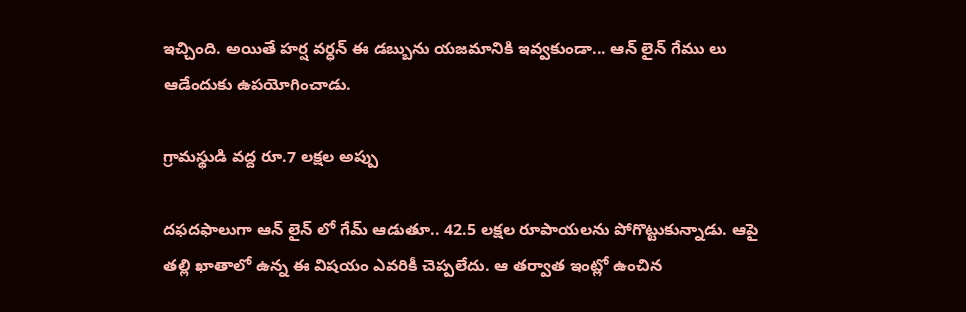ఇచ్చింది. అయితే హర్ష వర్ధన్ ఈ డబ్బును యజమానికి ఇవ్వకుండా... ఆన్ లైన్ గేము లు ఆడేందుకు ఉపయోగించాడు.

గ్రామస్థుడి వద్ద రూ.7 లక్షల అప్పు

దఫదఫాలుగా ఆన్ లైన్ లో గేమ్ ఆడుతూ.. 42.5 లక్షల రూపాయలను పోగొట్టుకున్నాడు. ఆపై తల్లి ఖాతాలో ఉన్న ఈ విషయం ఎవరికీ చెప్పలేదు. ఆ తర్వాత ఇంట్లో ఉంచిన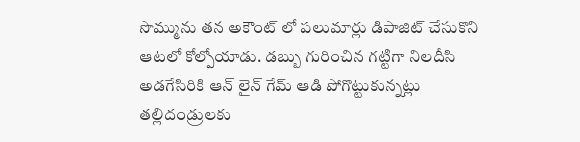సొమ్మును తన అకౌంట్ లో పలుమార్లు డిపాజిట్ చేసుకొని ఆటలో కోల్పోయాడు. డబ్బు గురించిన గట్టిగా నిలదీసి అడగేసిరికి ఆన్ లైన్ గేమ్ ఆడి పోగొట్టుకున్నట్లు తల్లిదండ్రులకు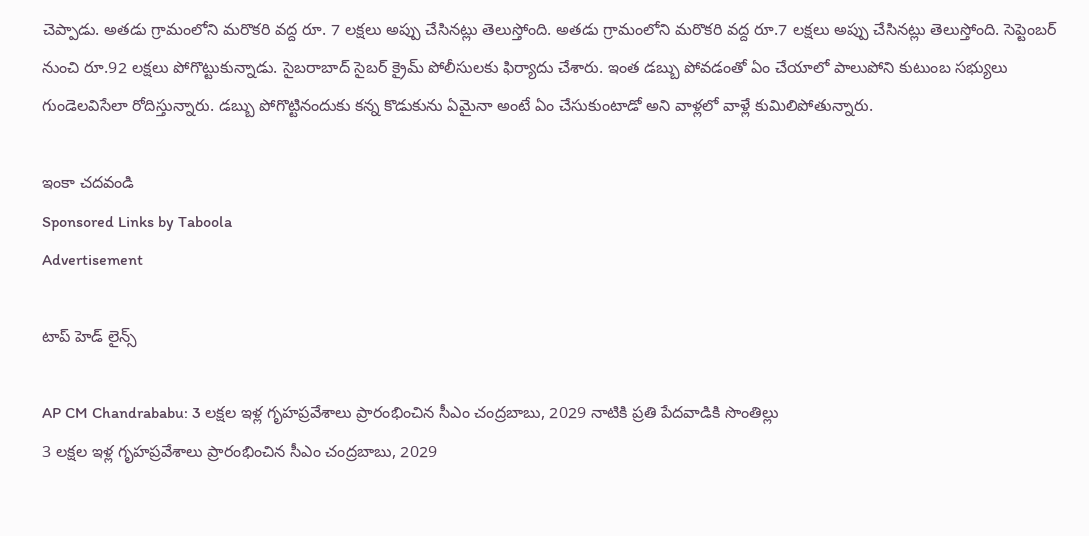చెప్పాడు. అతడు గ్రామంలోని మరొకరి వద్ద రూ. 7 లక్షలు అప్పు చేసినట్లు తెలుస్తోంది. అతడు గ్రామంలోని మరొకరి వద్ద రూ.7 లక్షలు అప్పు చేసినట్లు తెలుస్తోంది. సెప్టెంబర్ నుంచి రూ.92 లక్షలు పోగొట్టుకున్నాడు. సైబరాబాద్ సైబర్ క్రైమ్ పోలీసులకు ఫిర్యాదు చేశారు. ఇంత డబ్బు పోవడంతో ఏం చేయాలో పాలుపోని కుటుంబ సభ్యులు గుండెలవిసేలా రోదిస్తున్నారు. డబ్బు పోగొట్టినందుకు కన్న కొడుకును ఏమైనా అంటే ఏం చేసుకుంటాడో అని వాళ్లలో వాళ్లే కుమిలిపోతున్నారు.

ఇంకా చదవండి
Sponsored Links by Taboola
Advertisement

టాప్ హెడ్ లైన్స్

AP CM Chandrababu: 3 లక్షల ఇళ్ల గృహప్రవేశాలు ప్రారంభించిన సీఎం చంద్రబాబు, 2029 నాటికి ప్రతి పేదవాడికి సొంతిల్లు
3 లక్షల ఇళ్ల గృహప్రవేశాలు ప్రారంభించిన సీఎం చంద్రబాబు, 2029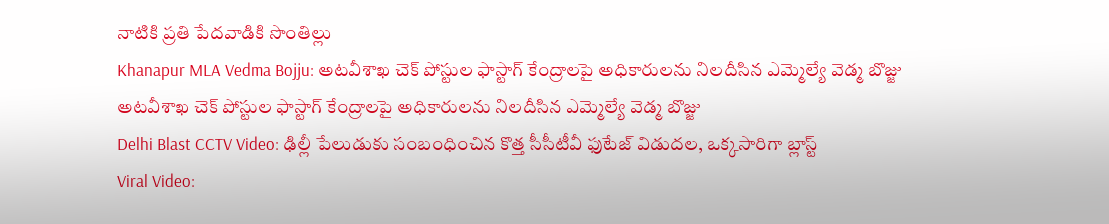నాటికి ప్రతి పేదవాడికి సొంతిల్లు
Khanapur MLA Vedma Bojju: అటవీశాఖ చెక్ పోస్టుల ఫాస్టాగ్ కేంద్రాలపై అధికారులను నిలదీసిన ఎమ్మెల్యే వెడ్మ బొజ్జు
అటవీశాఖ చెక్ పోస్టుల ఫాస్టాగ్ కేంద్రాలపై అధికారులను నిలదీసిన ఎమ్మెల్యే వెడ్మ బొజ్జు
Delhi Blast CCTV Video: ఢిల్లీ పేలుడుకు సంబంధించిన కొత్త సీసీటీవీ ఫుటేజ్ విడుదల, ఒక్కసారిగా బ్లాస్ట్
Viral Video: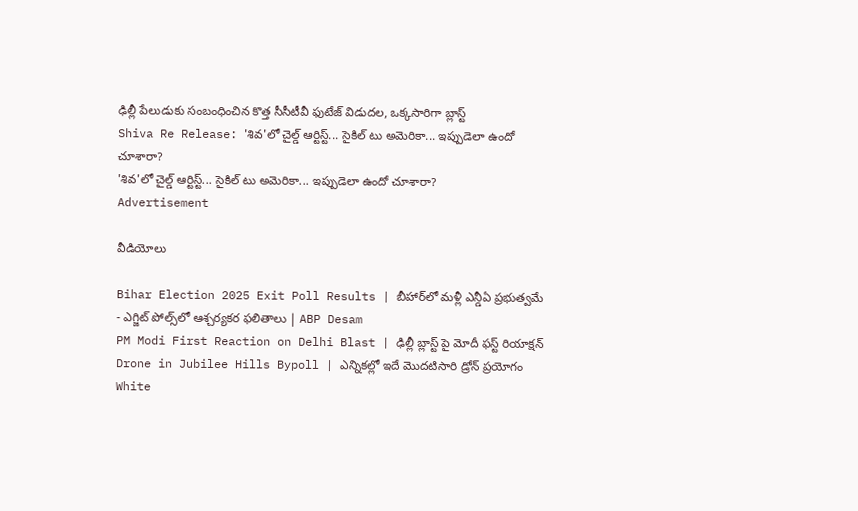ఢిల్లీ పేలుడుకు సంబంధించిన కొత్త సీసీటీవీ ఫుటేజ్ విడుదల, ఒక్కసారిగా బ్లాస్ట్
Shiva Re Release: 'శివ'లో చైల్డ్ ఆర్టిస్ట్... సైకిల్ టు అమెరికా... ఇప్పుడెలా ఉందో చూశారా?
'శివ'లో చైల్డ్ ఆర్టిస్ట్... సైకిల్ టు అమెరికా... ఇప్పుడెలా ఉందో చూశారా?
Advertisement

వీడియోలు

Bihar Election 2025 Exit Poll Results | బీహార్‌లో మళ్లీ ఎన్డీఏ ప్రభుత్వమే - ఎగ్జిట్ పోల్స్‌లో ఆశ్చర్యకర ఫలితాలు | ABP Desam
PM Modi First Reaction on Delhi Blast | ఢిల్లీ బ్లాస్ట్ పై మోదీ ఫస్ట్ రియాక్షన్
Drone in Jubilee Hills Bypoll | ఎన్నికల్లో ఇదే మొదటిసారి డ్రోన్ ప్రయోగం
White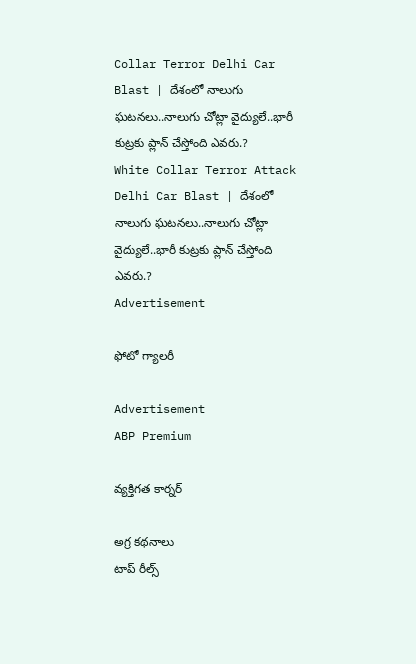Collar Terror Delhi Car Blast | దేశంలో నాలుగు ఘటనలు..నాలుగు చోట్లా వైద్యులే..భారీ కుట్రకు ప్లాన్ చేస్తోంది ఎవరు.?
White Collar Terror Attack Delhi Car Blast | దేశంలో నాలుగు ఘటనలు..నాలుగు చోట్లా వైద్యులే..భారీ కుట్రకు ప్లాన్ చేస్తోంది ఎవరు.?
Advertisement

ఫోటో గ్యాలరీ

Advertisement
ABP Premium

వ్యక్తిగత కార్నర్

అగ్ర కథనాలు
టాప్ రీల్స్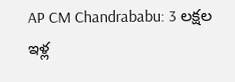AP CM Chandrababu: 3 లక్షల ఇళ్ల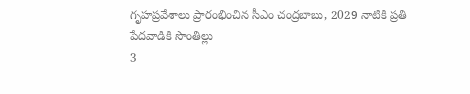గృహప్రవేశాలు ప్రారంభించిన సీఎం చంద్రబాబు, 2029 నాటికి ప్రతి పేదవాడికి సొంతిల్లు
3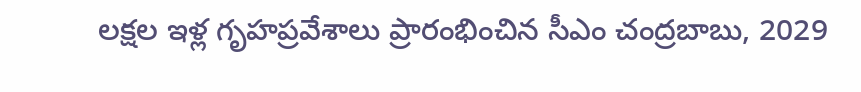లక్షల ఇళ్ల గృహప్రవేశాలు ప్రారంభించిన సీఎం చంద్రబాబు, 2029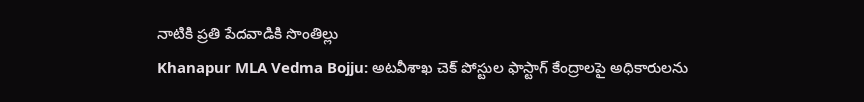నాటికి ప్రతి పేదవాడికి సొంతిల్లు
Khanapur MLA Vedma Bojju: అటవీశాఖ చెక్ పోస్టుల ఫాస్టాగ్ కేంద్రాలపై అధికారులను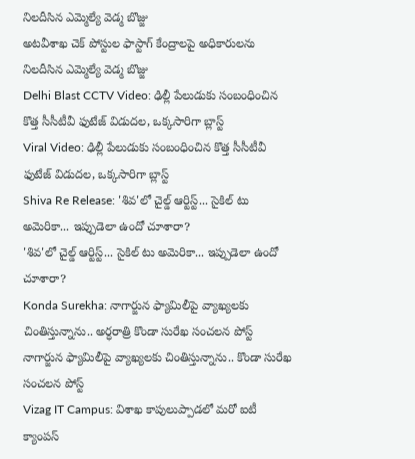నిలదీసిన ఎమ్మెల్యే వెడ్మ బొజ్జు
అటవీశాఖ చెక్ పోస్టుల ఫాస్టాగ్ కేంద్రాలపై అధికారులను నిలదీసిన ఎమ్మెల్యే వెడ్మ బొజ్జు
Delhi Blast CCTV Video: ఢిల్లీ పేలుడుకు సంబంధించిన కొత్త సీసీటీవీ ఫుటేజ్ విడుదల, ఒక్కసారిగా బ్లాస్ట్
Viral Video: ఢిల్లీ పేలుడుకు సంబంధించిన కొత్త సీసీటీవీ ఫుటేజ్ విడుదల, ఒక్కసారిగా బ్లాస్ట్
Shiva Re Release: 'శివ'లో చైల్డ్ ఆర్టిస్ట్... సైకిల్ టు అమెరికా... ఇప్పుడెలా ఉందో చూశారా?
'శివ'లో చైల్డ్ ఆర్టిస్ట్... సైకిల్ టు అమెరికా... ఇప్పుడెలా ఉందో చూశారా?
Konda Surekha: నాగార్జున ఫ్యామిలీపై వ్యాఖ్యలకు చింతిస్తున్నాను.. అర్ధరాత్రి కొండా సురేఖ సంచలన పోస్ట్
నాగార్జున ఫ్యామిలీపై వ్యాఖ్యలకు చింతిస్తున్నాను.. కొండా సురేఖ సంచలన పోస్ట్
Vizag IT Campus: విశాఖ కాపులుప్పాడలో మరో ఐటీ క్యాంపస్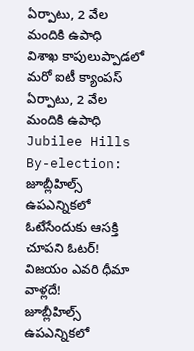ఏర్పాటు, 2 వేల మందికి ఉపాధి
విశాఖ కాపులుప్పాడలో మరో ఐటీ క్యాంపస్ ఏర్పాటు, 2 వేల మందికి ఉపాధి
Jubilee Hills By-election: జూబ్లీహిల్స్‌ ఉపఎన్నికలో ఓటేసేందుకు ఆసక్తి చూపని ఓటర్‌! విజయం ఎవరి ధీమా వాళ్లదే!
జూబ్లీహిల్స్‌ ఉపఎన్నికలో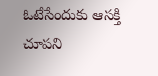ఓటేసేందుకు ఆసక్తి చూపని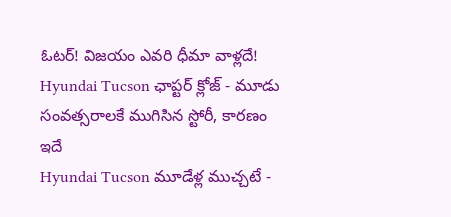ఓటర్‌! విజయం ఎవరి ధీమా వాళ్లదే!
Hyundai Tucson ఛాప్టర్‌ క్లోజ్‌ - మూడు సంవత్సరాలకే ముగిసిన స్టోరీ, కారణం ఇదే
Hyundai Tucson మూడేళ్ల ముచ్చటే -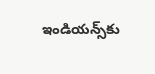ఇండియన్స్‌కు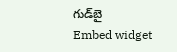గుడ్‌బై
Embed widget